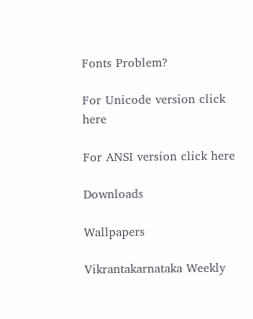Fonts Problem?

For Unicode version click here

For ANSI version click here

Downloads

Wallpapers

Vikrantakarnataka Weekly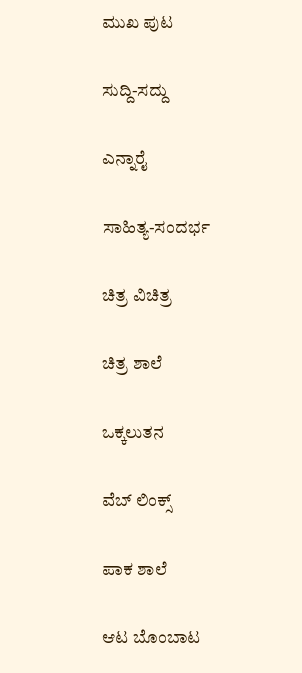ಮುಖ ಪುಟ

ಸುದ್ದಿ-ಸದ್ದು

ಎನ್ನಾರೈ

ಸಾಹಿತ್ಯ-ಸಂದರ್ಭ

ಚಿತ್ರ ವಿಚಿತ್ರ

ಚಿತ್ರ ಶಾಲೆ

ಒಕ್ಕಲುತನ

ವೆಬ್ ಲಿಂಕ್ಸ್

ಪಾಕ ಶಾಲೆ

ಆಟ ಬೊಂಬಾಟ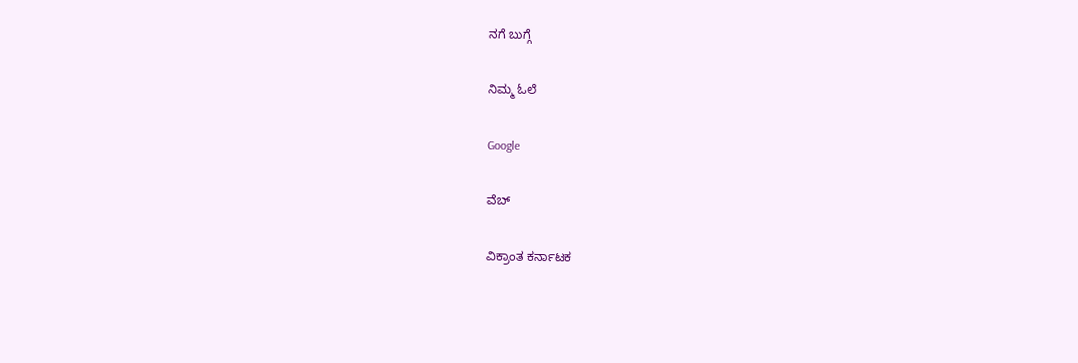ನಗೆ ಬುಗ್ಗೆ

ನಿಮ್ಮ ಓಲೆ

Google

ವೆಬ್

ವಿಕ್ರಾಂತ ಕರ್ನಾಟಕ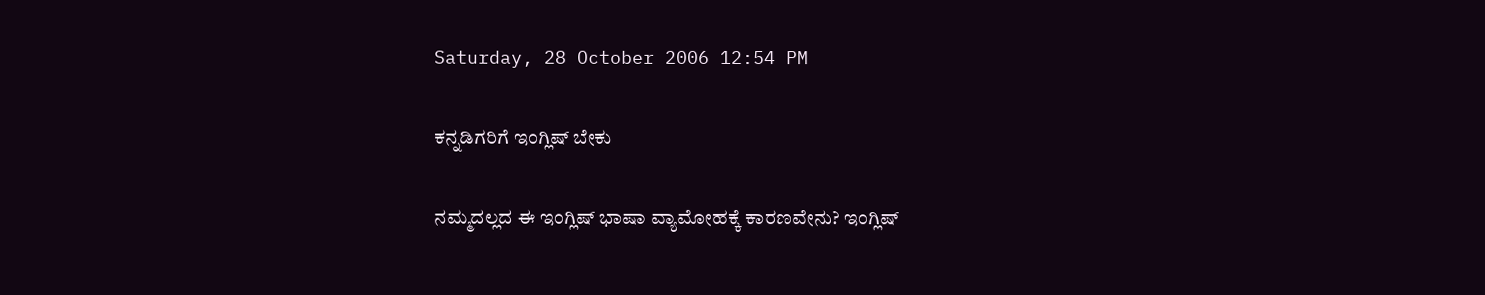Saturday, 28 October 2006 12:54 PM

ಕನ್ನಡಿಗರಿಗೆ ಇಂಗ್ಲಿಷ್ ಬೇಕು

ನಮ್ಮದಲ್ಲದ ಈ ಇಂಗ್ಲಿಷ್ ಭಾಷಾ ವ್ಯಾಮೋಹಕ್ಕೆ ಕಾರಣವೇನು? ಇಂಗ್ಲಿಷ್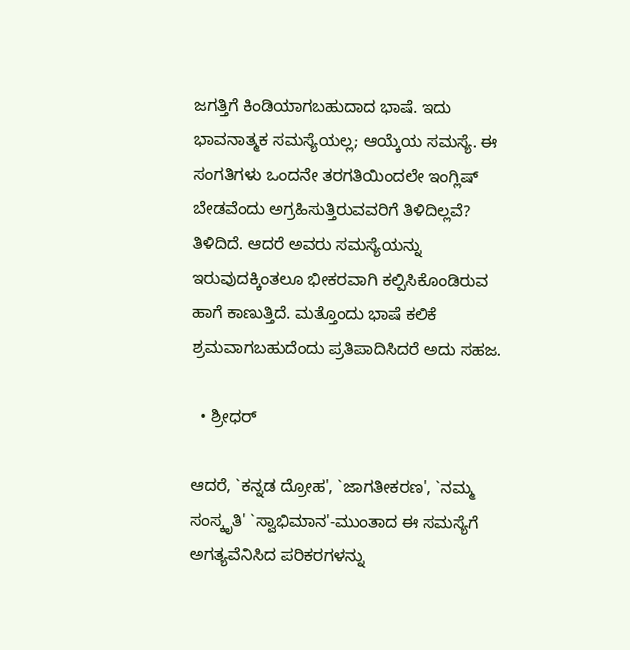ಜಗತ್ತಿಗೆ ಕಿಂಡಿಯಾಗಬಹುದಾದ ಭಾಷೆ. ಇದು ಭಾವನಾತ್ಮಕ ಸಮಸ್ಯೆಯಲ್ಲ; ಆಯ್ಕೆಯ ಸಮಸ್ಯೆ. ಈ ಸಂಗತಿಗಳು ಒಂದನೇ ತರಗತಿಯಿಂದಲೇ ಇಂಗ್ಲಿಷ್ ಬೇಡವೆಂದು ಅಗ್ರಹಿಸುತ್ತಿರುವವರಿಗೆ ತಿಳಿದಿಲ್ಲವೆ? ತಿಳಿದಿದೆ. ಆದರೆ ಅವರು ಸಮಸ್ಯೆಯನ್ನು ಇರುವುದಕ್ಕಿಂತಲೂ ಭೀಕರವಾಗಿ ಕಲ್ಪಿಸಿಕೊಂಡಿರುವ ಹಾಗೆ ಕಾಣುತ್ತಿದೆ. ಮತ್ತೊಂದು ಭಾಷೆ ಕಲಿಕೆ ಶ್ರಮವಾಗಬಹುದೆಂದು ಪ್ರತಿಪಾದಿಸಿದರೆ ಅದು ಸಹಜ.

  • ಶ್ರೀಧರ್

ಆದರೆ, `ಕನ್ನಡ ದ್ರೋಹ', `ಜಾಗತೀಕರಣ', `ನಮ್ಮ ಸಂಸ್ಕೃತಿ' `ಸ್ವಾಭಿಮಾನ'-ಮುಂತಾದ ಈ ಸಮಸ್ಯೆಗೆ ಅಗತ್ಯವೆನಿಸಿದ ಪರಿಕರಗಳನ್ನು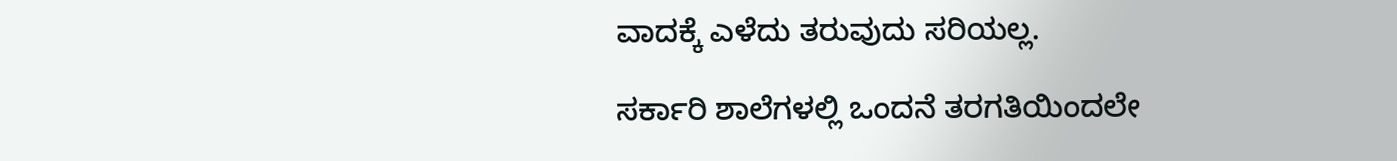ವಾದಕ್ಕೆ ಎಳೆದು ತರುವುದು ಸರಿಯಲ್ಲ.

ಸರ್ಕಾರಿ ಶಾಲೆಗಳಲ್ಲಿ ಒಂದನೆ ತರಗತಿಯಿಂದಲೇ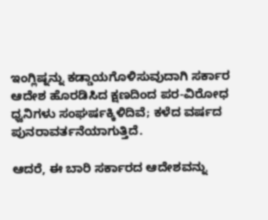ಇಂಗ್ಲಿಷ್ನನ್ನು ಕಡ್ಡಾಯಗೊಳಿಸುವುದಾಗಿ ಸರ್ಕಾರ ಆದೇಶ ಹೊರಡಿಸಿದ ಕ್ಷಣದಿಂದ ಪರ-ವಿರೋಧ ಧ್ವನಿಗಳು ಸಂಘರ್ಷಕ್ಕಿಳಿದಿವೆ; ಕಳೆದ ವರ್ಷದ ಪುನರಾವರ್ತನೆಯಾಗುತ್ತಿದೆ.

ಆದರೆ, ಈ ಬಾರಿ ಸರ್ಕಾರದ ಆದೇಶವನ್ನು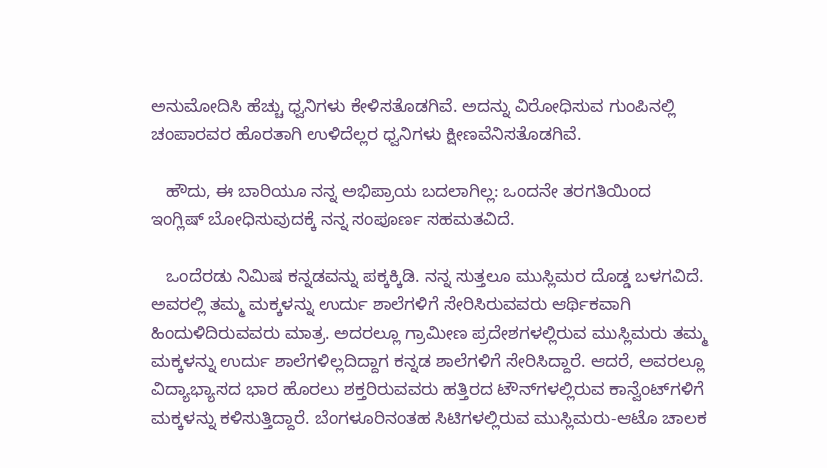ಅನುಮೋದಿಸಿ ಹೆಚ್ಚು ಧ್ವನಿಗಳು ಕೇಳಿಸತೊಡಗಿವೆ. ಅದನ್ನು ವಿರೋಧಿಸುವ ಗುಂಪಿನಲ್ಲಿ ಚಂಪಾರವರ ಹೊರತಾಗಿ ಉಳಿದೆಲ್ಲರ ಧ್ವನಿಗಳು ಕ್ಷೀಣವೆನಿಸತೊಡಗಿವೆ.

   ಹೌದು, ಈ ಬಾರಿಯೂ ನನ್ನ ಅಭಿಪ್ರಾಯ ಬದಲಾಗಿಲ್ಲ: ಒಂದನೇ ತರಗತಿಯಿಂದ ಇಂಗ್ಲಿಷ್ ಬೋಧಿಸುವುದಕ್ಕೆ ನನ್ನ ಸಂಪೂರ್ಣ ಸಹಮತವಿದೆ.

   ಒಂದೆರಡು ನಿಮಿಷ ಕನ್ನಡವನ್ನು ಪಕ್ಕಕ್ಕಿಡಿ. ನನ್ನ ಸುತ್ತಲೂ ಮುಸ್ಲಿಮರ ದೊಡ್ಡ ಬಳಗವಿದೆ. ಅವರಲ್ಲಿ ತಮ್ಮ ಮಕ್ಕಳನ್ನು ಉರ್ದು ಶಾಲೆಗಳಿಗೆ ಸೇರಿಸಿರುವವರು ಆರ್ಥಿಕವಾಗಿ ಹಿಂದುಳಿದಿರುವವರು ಮಾತ್ರ. ಅದರಲ್ಲೂ ಗ್ರಾಮೀಣ ಪ್ರದೇಶಗಳಲ್ಲಿರುವ ಮುಸ್ಲಿಮರು ತಮ್ಮ ಮಕ್ಕಳನ್ನು ಉರ್ದು ಶಾಲೆಗಳಿಲ್ಲದಿದ್ದಾಗ ಕನ್ನಡ ಶಾಲೆಗಳಿಗೆ ಸೇರಿಸಿದ್ದಾರೆ. ಆದರೆ, ಅವರಲ್ಲೂ ವಿದ್ಯಾಭ್ಯಾಸದ ಭಾರ ಹೊರಲು ಶಕ್ತರಿರುವವರು ಹತ್ತಿರದ ಟೌನ್‌ಗಳಲ್ಲಿರುವ ಕಾನ್ವೆಂಟ್‌ಗಳಿಗೆ ಮಕ್ಕಳನ್ನು ಕಳಿಸುತ್ತಿದ್ದಾರೆ. ಬೆಂಗಳೂರಿನಂತಹ ಸಿಟಿಗಳಲ್ಲಿರುವ ಮುಸ್ಲಿಮರು-ಆಟೊ ಚಾಲಕ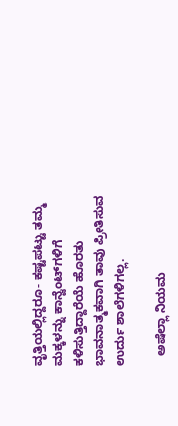ವೃತ್ತಿಯಲ್ಲಿದ್ದರೂ- ಕಷ್ಟಪಟ್ಟು ತಮ್ಮ ಮಕ್ಕಳನ್ನು ಕಾನ್ವೆಂಟ್‌ಗಳಿಗೆ ಕಳಿಸುತ್ತಿದ್ದಾರೆಯೆ ಹೊರತು ಭಾವನಾತ್ಮಕವಾಗಿ ತಾವು ಪ್ರೀತಿಸುವ ಉರ್ದು ಶಾಲೆಗಳಿಗಲ್ಲ.

   ಅಷೆಲ್ಲಾ ನಿಯಮ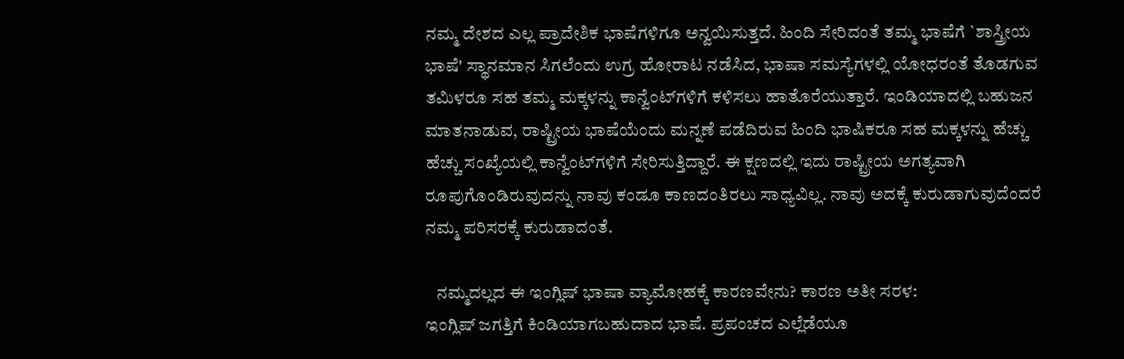ನಮ್ಮ ದೇಶದ ಎಲ್ಲ ಪ್ರಾದೇಶಿಕ ಭಾಷೆಗಳಿಗೂ ಅನ್ವಯಿಸುತ್ತದೆ. ಹಿಂದಿ ಸೇರಿದಂತೆ ತಮ್ಮ ಭಾಷೆಗೆ `ಶಾಸ್ತ್ರೀಯ ಭಾಷೆ' ಸ್ಥಾನಮಾನ ಸಿಗಲೆಂದು ಉಗ್ರ ಹೋರಾಟ ನಡೆಸಿದ, ಭಾಷಾ ಸಮಸ್ಯೆಗಳಲ್ಲಿ ಯೋಧರಂತೆ ತೊಡಗುವ ತಮಿಳರೂ ಸಹ ತಮ್ಮ ಮಕ್ಕಳನ್ನು ಕಾನ್ವೆಂಟ್‌ಗಳಿಗೆ ಕಳಿಸಲು ಹಾತೊರೆಯುತ್ತಾರೆ. ಇಂಡಿಯಾದಲ್ಲಿ ಬಹುಜನ ಮಾತನಾಡುವ, ರಾಷ್ಟ್ರೀಯ ಭಾಷೆಯೆಂದು ಮನ್ನಣೆ ಪಡೆದಿರುವ ಹಿಂದಿ ಭಾಷಿಕರೂ ಸಹ ಮಕ್ಕಳನ್ನು ಹೆಚ್ಚು ಹೆಚ್ಚು ಸಂಖ್ಯೆಯಲ್ಲಿ ಕಾನ್ವೆಂಟ್‌ಗಳಿಗೆ ಸೇರಿಸುತ್ತಿದ್ದಾರೆ. ಈ ಕ್ಷಣದಲ್ಲಿ ಇದು ರಾಷ್ಟ್ರೀಯ ಅಗತ್ಯವಾಗಿ ರೂಪುಗೊಂಡಿರುವುದನ್ನು ನಾವು ಕಂಡೂ ಕಾಣದಂತಿರಲು ಸಾಧ್ಯವಿಲ್ಲ. ನಾವು ಅದಕ್ಕೆ ಕುರುಡಾಗುವುದೆಂದರೆ ನಮ್ಮ ಪರಿಸರಕ್ಕೆ ಕುರುಡಾದಂತೆ.

   ನಮ್ಮದಲ್ಲದ ಈ ಇಂಗ್ಲಿಷ್ ಭಾಷಾ ವ್ಯಾಮೋಹಕ್ಕೆ ಕಾರಣವೇನು? ಕಾರಣ ಅತೀ ಸರಳ:
ಇಂಗ್ಲಿಷ್ ಜಗತ್ತಿಗೆ ಕಿಂಡಿಯಾಗಬಹುದಾದ ಭಾಷೆ. ಪ್ರಪಂಚದ ಎಲ್ಲೆಡೆಯೂ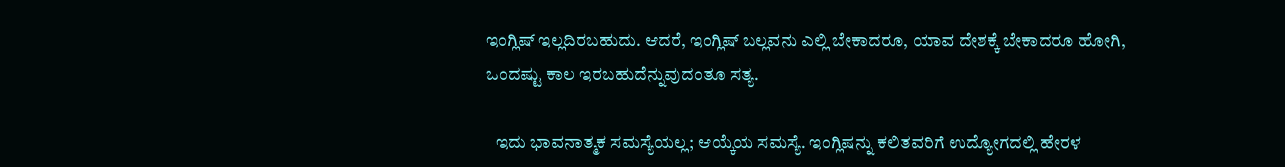ಇಂಗ್ಲಿಷ್ ಇಲ್ಲದಿರಬಹುದು. ಆದರೆ, ಇಂಗ್ಲಿಷ್ ಬಲ್ಲವನು ಎಲ್ಲಿ ಬೇಕಾದರೂ, ಯಾವ ದೇಶಕ್ಕೆ ಬೇಕಾದರೂ ಹೋಗಿ, ಒಂದಷ್ಟು ಕಾಲ ಇರಬಹುದೆನ್ನುವುದಂತೂ ಸತ್ಯ.

   ಇದು ಭಾವನಾತ್ಮಕ ಸಮಸ್ಯೆಯಲ್ಲ; ಆಯ್ಕೆಯ ಸಮಸ್ಯೆ. ಇಂಗ್ಲಿಷನ್ನು ಕಲಿತವರಿಗೆ ಉದ್ಯೋಗದಲ್ಲಿ ಹೇರಳ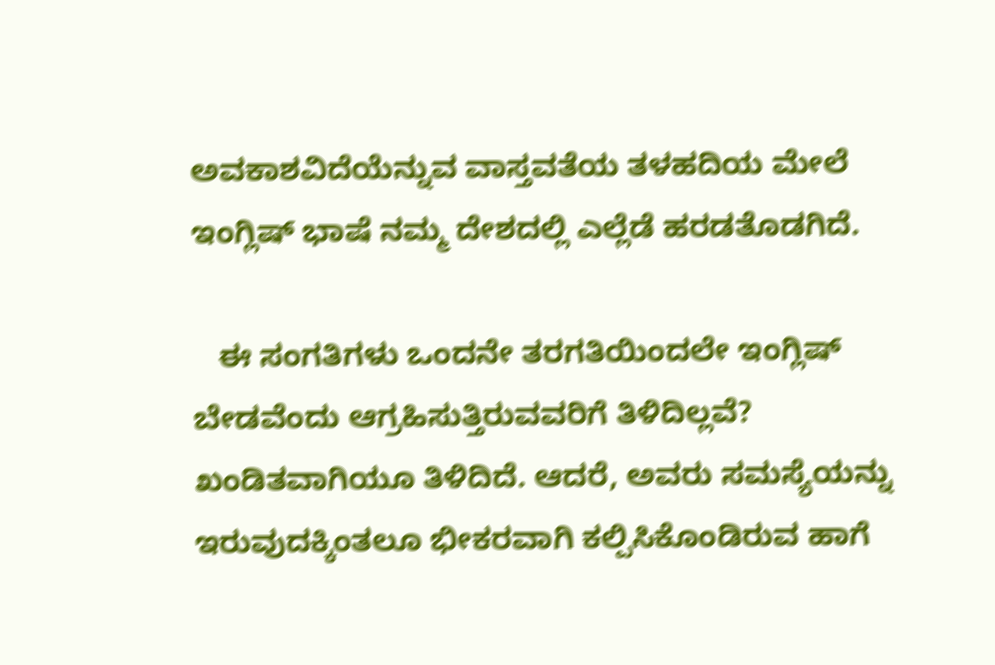ಅವಕಾಶವಿದೆಯೆನ್ನುವ ವಾಸ್ತವತೆಯ ತಳಹದಿಯ ಮೇಲೆ ಇಂಗ್ಲಿಷ್ ಭಾಷೆ ನಮ್ಮ ದೇಶದಲ್ಲಿ ಎಲ್ಲೆಡೆ ಹರಡತೊಡಗಿದೆ.

   ಈ ಸಂಗತಿಗಳು ಒಂದನೇ ತರಗತಿಯಿಂದಲೇ ಇಂಗ್ಲಿಷ್ ಬೇಡವೆಂದು ಆಗ್ರಹಿಸುತ್ತಿರುವವರಿಗೆ ತಿಳಿದಿಲ್ಲವೆ? ಖಂಡಿತವಾಗಿಯೂ ತಿಳಿದಿದೆ. ಆದರೆ, ಅವರು ಸಮಸ್ಯೆಯನ್ನು ಇರುವುದಕ್ಕಿಂತಲೂ ಭೀಕರವಾಗಿ ಕಲ್ಪಿಸಿಕೊಂಡಿರುವ ಹಾಗೆ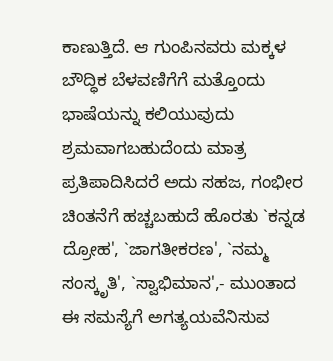ಕಾಣುತ್ತಿದೆ. ಆ ಗುಂಪಿನವರು ಮಕ್ಕಳ ಬೌದ್ಧಿಕ ಬೆಳವಣಿಗೆಗೆ ಮತ್ತೊಂದು ಭಾಷೆಯನ್ನು ಕಲಿಯುವುದು ಶ್ರಮವಾಗಬಹುದೆಂದು ಮಾತ್ರ ಪ್ರತಿಪಾದಿಸಿದರೆ ಅದು ಸಹಜ, ಗಂಭೀರ ಚಿಂತನೆಗೆ ಹಚ್ಚಬಹುದೆ ಹೊರತು `ಕನ್ನಡ ದ್ರೋಹ', `ಜಾಗತೀಕರಣ', `ನಮ್ಮ ಸಂಸ್ಕೃತಿ', `ಸ್ವಾಭಿಮಾನ',- ಮುಂತಾದ ಈ ಸಮಸ್ಯೆಗೆ ಅಗತ್ಯಯವೆನಿಸುವ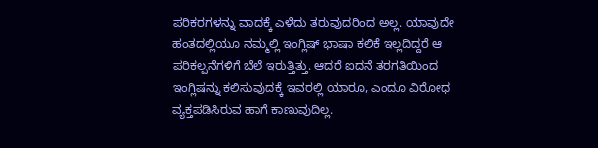ಪರಿಕರಗಳನ್ನು ವಾದಕ್ಕೆ ಎಳೆದು ತರುವುದರಿಂದ ಅಲ್ಲ. ಯಾವುದೇ ಹಂತದಲ್ಲಿಯೂ ನಮ್ಮಲ್ಲಿ ಇಂಗ್ಲಿಷ್ ಭಾಷಾ ಕಲಿಕೆ ಇಲ್ಲದಿದ್ದರೆ ಆ ಪರಿಕಲ್ಪನೆಗಳಿಗೆ ಬೆಲೆ ಇರುತ್ತಿತ್ತು. ಆದರೆ ಐದನೆ ತರಗತಿಯಿಂದ ಇಂಗ್ಲಿಷನ್ನು ಕಲಿಸುವುದಕ್ಕೆ ಇವರಲ್ಲಿ ಯಾರೂ, ಎಂದೂ ವಿರೋಧ ವ್ಯಕ್ತಪಡಿಸಿರುವ ಹಾಗೆ ಕಾಣುವುದಿಲ್ಲ.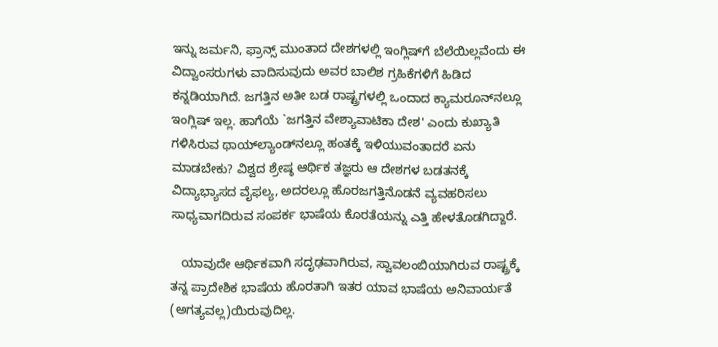ಇನ್ನು ಜರ್ಮನಿ, ಫ್ರಾನ್ಸ್ ಮುಂತಾದ ದೇಶಗಳಲ್ಲಿ ಇಂಗ್ಲಿಷ್‌ಗೆ ಬೆಲೆಯಿಲ್ಲವೆಂದು ಈ ವಿದ್ವಾಂಸರುಗಳು ವಾದಿಸುವುದು ಅವರ ಬಾಲಿಶ ಗ್ರಹಿಕೆಗಳಿಗೆ ಹಿಡಿದ ಕನ್ನಡಿಯಾಗಿದೆ. ಜಗತ್ತಿನ ಅತೀ ಬಡ ರಾಷ್ಟ್ರಗಳಲ್ಲಿ ಒಂದಾದ ಕ್ಯಾಮರೂನ್‌ನಲ್ಲೂ ಇಂಗ್ಲಿಷ್ ಇಲ್ಲ. ಹಾಗೆಯೆ `ಜಗತ್ತಿನ ವೇಶ್ಯಾವಾಟಿಕಾ ದೇಶ' ಎಂದು ಕುಖ್ಯಾತಿ ಗಳಿಸಿರುವ ಥಾಯ್‌ಲ್ಯಾಂಡ್‌ನಲ್ಲೂ ಹಂತಕ್ಕೆ ಇಳಿಯುವಂತಾದರೆ ಏನು ಮಾಡಬೇಕು? ವಿಶ್ವದ ಶ್ರೇಷ್ಠ ಆರ್ಥಿಕ ತಜ್ಞರು ಆ ದೇಶಗಳ ಬಡತನಕ್ಕೆ ವಿದ್ಯಾಭ್ಯಾಸದ ವೈಫಲ್ಯ, ಅದರಲ್ಲೂ ಹೊರಜಗತ್ತಿನೊಡನೆ ವ್ಯವಹರಿಸಲು ಸಾಧ್ಯವಾಗದಿರುವ ಸಂಪರ್ಕ ಭಾಷೆಯ ಕೊರತೆಯನ್ನು ಎತ್ತಿ ಹೇಳತೊಡಗಿದ್ದಾರೆ.

   ಯಾವುದೇ ಆರ್ಥಿಕವಾಗಿ ಸದೃಢವಾಗಿರುವ, ಸ್ವಾವಲಂಬಿಯಾಗಿರುವ ರಾಷ್ಟ್ರಕ್ಕೆ ತನ್ನ ಪ್ರಾದೇಶಿಕ ಭಾಷೆಯ ಹೊರತಾಗಿ ಇತರ ಯಾವ ಭಾಷೆಯ ಅನಿವಾರ್ಯತೆ (ಅಗತ್ಯವಲ್ಲ)ಯಿರುವುದಿಲ್ಲ.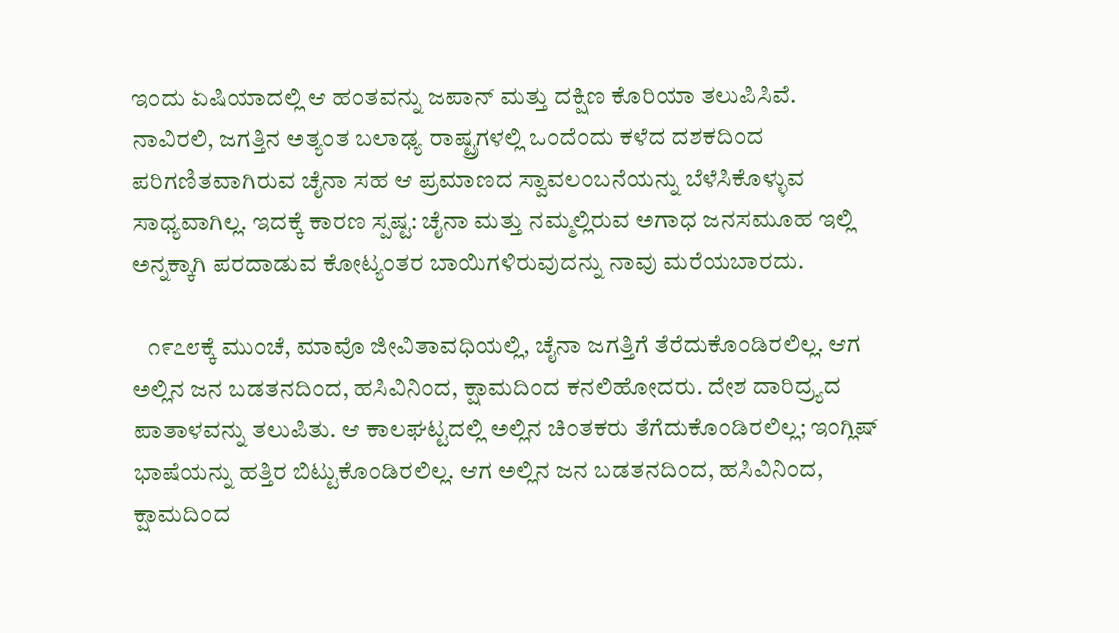ಇಂದು ಏಷಿಯಾದಲ್ಲಿ ಆ ಹಂತವನ್ನು ಜಪಾನ್ ಮತ್ತು ದಕ್ಷಿಣ ಕೊರಿಯಾ ತಲುಪಿಸಿವೆ. ನಾವಿರಲಿ, ಜಗತ್ತಿನ ಅತ್ಯಂತ ಬಲಾಢ್ಯ ರಾಷ್ಟ್ರಗಳಲ್ಲಿ ಒಂದೆಂದು ಕಳೆದ ದಶಕದಿಂದ ಪರಿಗಣಿತವಾಗಿರುವ ಚೈನಾ ಸಹ ಆ ಪ್ರಮಾಣದ ಸ್ವಾವಲಂಬನೆಯನ್ನು ಬೆಳೆಸಿಕೊಳ್ಳುವ ಸಾಧ್ಯವಾಗಿಲ್ಲ. ಇದಕ್ಕೆ ಕಾರಣ ಸ್ಪಷ್ಟ: ಚೈನಾ ಮತ್ತು ನಮ್ಮಲ್ಲಿರುವ ಅಗಾಧ ಜನಸಮೂಹ ಇಲ್ಲಿ ಅನ್ನಕ್ಕಾಗಿ ಪರದಾಡುವ ಕೋಟ್ಯಂತರ ಬಾಯಿಗಳಿರುವುದನ್ನು ನಾವು ಮರೆಯಬಾರದು.

   ೧೯೭೮ಕ್ಕೆ ಮುಂಚೆ, ಮಾವೊ ಜೀವಿತಾವಧಿಯಲ್ಲಿ, ಚೈನಾ ಜಗತ್ತಿಗೆ ತೆರೆದುಕೊಂಡಿರಲಿಲ್ಲ. ಆಗ ಅಲ್ಲಿನ ಜನ ಬಡತನದಿಂದ, ಹಸಿವಿನಿಂದ, ಕ್ಷಾಮದಿಂದ ಕನಲಿಹೋದರು. ದೇಶ ದಾರಿದ್ರ್ಯದ ಪಾತಾಳವನ್ನು ತಲುಪಿತು. ಆ ಕಾಲಘಟ್ಟದಲ್ಲಿ ಅಲ್ಲಿನ ಚಿಂತಕರು ತೆಗೆದುಕೊಂಡಿರಲಿಲ್ಲ; ಇಂಗ್ಲಿಷ್ ಭಾಷೆಯನ್ನು ಹತ್ತಿರ ಬಿಟ್ಟುಕೊಂಡಿರಲಿಲ್ಲ. ಆಗ ಅಲ್ಲಿನ ಜನ ಬಡತನದಿಂದ, ಹಸಿವಿನಿಂದ, ಕ್ಷಾಮದಿಂದ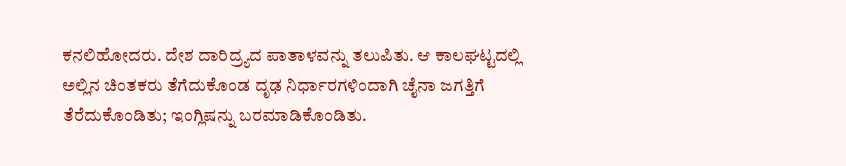ಕನಲಿಹೋದರು. ದೇಶ ದಾರಿದ್ರ್ಯದ ಪಾತಾಳವನ್ನು ತಲುಪಿತು. ಆ ಕಾಲಘಟ್ಟದಲ್ಲಿ ಅಲ್ಲಿನ ಚಿಂತಕರು ತೆಗೆದುಕೊಂಡ ದೃಢ ನಿರ್ಧಾರಗಳಿಂದಾಗಿ ಚೈನಾ ಜಗತ್ತಿಗೆ ತೆರೆದುಕೊಂಡಿತು; ಇಂಗ್ಲಿಷನ್ನು ಬರಮಾಡಿಕೊಂಡಿತು.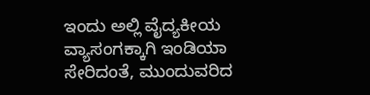ಇಂದು ಅಲ್ಲಿ ವೈದ್ಯಕೀಯ ವ್ಯಾಸಂಗಕ್ಕಾಗಿ ಇಂಡಿಯಾ ಸೇರಿದಂತೆ, ಮುಂದುವರಿದ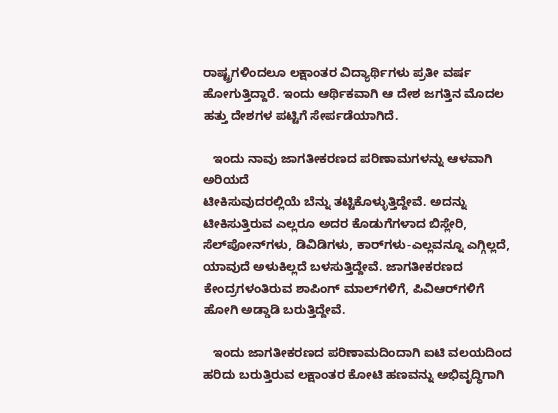ರಾಷ್ಟ್ರಗಳಿಂದಲೂ ಲಕ್ಷಾಂತರ ವಿದ್ಯಾರ್ಥಿಗಳು ಪ್ರತೀ ವರ್ಷ ಹೋಗುತ್ತಿದ್ದಾರೆ. ಇಂದು ಆರ್ಥಿಕವಾಗಿ ಆ ದೇಶ ಜಗತ್ತಿನ ಮೊದಲ ಹತ್ತು ದೇಶಗಳ ಪಟ್ಟಿಗೆ ಸೇರ್ಪಡೆಯಾಗಿದೆ.

   ಇಂದು ನಾವು ಜಾಗತೀಕರಣದ ಪರಿಣಾಮಗಳನ್ನು ಆಳವಾಗಿ ಅರಿಯದೆ
ಟೀಕಿಸುವುದರಲ್ಲಿಯೆ ಬೆನ್ನು ತಟ್ಟಿಕೊಳ್ಳುತ್ತಿದ್ದೇವೆ. ಅದನ್ನು ಟೀಕಿಸುತ್ತಿರುವ ಎಲ್ಲರೂ ಅದರ ಕೊಡುಗೆಗಳಾದ ಬಿಸ್ಲೇರಿ, ಸೆಲ್‌ಪೋನ್‌ಗಳು, ಡಿವಿಡಿಗಳು, ಕಾರ್‌ಗಳು-ಎಲ್ಲವನ್ನೂ ಎಗ್ಗಿಲ್ಲದೆ, ಯಾವುದೆ ಅಳುಕಿಲ್ಲದೆ ಬಳಸುತ್ತಿದ್ದೇವೆ. ಜಾಗತೀಕರಣದ ಕೇಂದ್ರಗಳಂತಿರುವ ಶಾಪಿಂಗ್ ಮಾಲ್‌ಗಳಿಗೆ, ಪಿವಿಆರ್‌ಗಳಿಗೆ ಹೋಗಿ ಅಡ್ಡಾಡಿ ಬರುತ್ತಿದ್ದೇವೆ.

   ಇಂದು ಜಾಗತೀಕರಣದ ಪರಿಣಾಮದಿಂದಾಗಿ ಐಟಿ ವಲಯದಿಂದ ಹರಿದು ಬರುತ್ತಿರುವ ಲಕ್ಷಾಂತರ ಕೋಟಿ ಹಣವನ್ನು ಅಭಿವೃದ್ಧಿಗಾಗಿ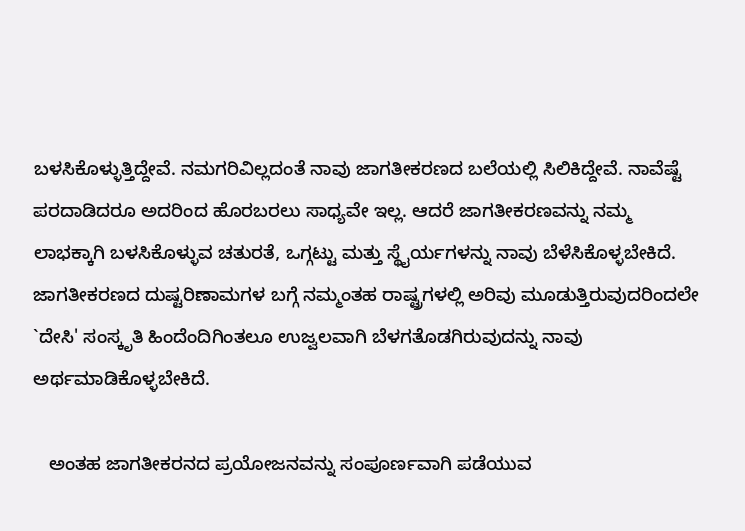ಬಳಸಿಕೊಳ್ಳುತ್ತಿದ್ದೇವೆ. ನಮಗರಿವಿಲ್ಲದಂತೆ ನಾವು ಜಾಗತೀಕರಣದ ಬಲೆಯಲ್ಲಿ ಸಿಲಿಕಿದ್ದೇವೆ. ನಾವೆಷ್ಟೆ ಪರದಾಡಿದರೂ ಅದರಿಂದ ಹೊರಬರಲು ಸಾಧ್ಯವೇ ಇಲ್ಲ. ಆದರೆ ಜಾಗತೀಕರಣವನ್ನು ನಮ್ಮ ಲಾಭಕ್ಕಾಗಿ ಬಳಸಿಕೊಳ್ಳುವ ಚತುರತೆ, ಒಗ್ಗಟ್ಟು ಮತ್ತು ಸ್ಥೈರ್ಯಗಳನ್ನು ನಾವು ಬೆಳೆಸಿಕೊಳ್ಳಬೇಕಿದೆ. ಜಾಗತೀಕರಣದ ದುಷ್ಟರಿಣಾಮಗಳ ಬಗ್ಗೆ ನಮ್ಮಂತಹ ರಾಷ್ಟ್ರಗಳಲ್ಲಿ ಅರಿವು ಮೂಡುತ್ತಿರುವುದರಿಂದಲೇ `ದೇಸಿ' ಸಂಸ್ಕೃತಿ ಹಿಂದೆಂದಿಗಿಂತಲೂ ಉಜ್ವಲವಾಗಿ ಬೆಳಗತೊಡಗಿರುವುದನ್ನು ನಾವು ಅರ್ಥಮಾಡಿಕೊಳ್ಳಬೇಕಿದೆ.

   ಅಂತಹ ಜಾಗತೀಕರನದ ಪ್ರಯೋಜನವನ್ನು ಸಂಪೂರ್ಣವಾಗಿ ಪಡೆಯುವ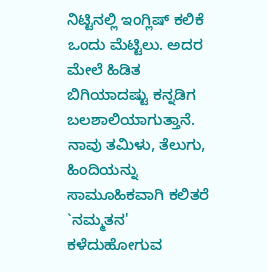ನಿಟ್ಟಿನಲ್ಲಿ ಇಂಗ್ಲಿಷ್ ಕಲಿಕೆ ಒಂದು ಮೆಟ್ಟಿಲು. ಅದರ ಮೇಲೆ ಹಿಡಿತ ಬಿಗಿಯಾದಷ್ಟು ಕನ್ನಡಿಗ ಬಲಶಾಲಿಯಾಗುತ್ತಾನೆ. ನಾವು ತಮಿಳು, ತೆಲುಗು, ಹಿಂದಿಯನ್ನು ಸಾಮೂಹಿಕವಾಗಿ ಕಲಿತರೆ `ನಮ್ಮತನ' ಕಳೆದುಹೋಗುವ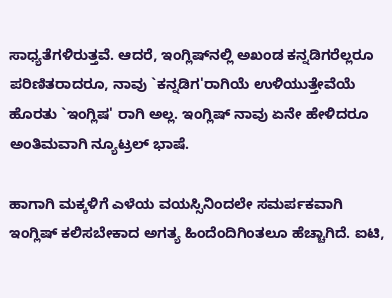ಸಾಧ್ಯತೆಗಳಿರುತ್ತವೆ. ಆದರೆ, ಇಂಗ್ಲಿಷ್‌ನಲ್ಲಿ ಅಖಂಡ ಕನ್ನಡಿಗರೆಲ್ಲರೂ ಪರಿಣಿತರಾದರೂ, ನಾವು `ಕನ್ನಡಿಗ'ರಾಗಿಯೆ ಉಳಿಯುತ್ತೇವೆಯೆ ಹೊರತು `ಇಂಗ್ಲಿಷ' ರಾಗಿ ಅಲ್ಲ. ಇಂಗ್ಲಿಷ್ ನಾವು ಏನೇ ಹೇಳಿದರೂ ಅಂತಿಮವಾಗಿ ನ್ಯೂಟ್ರಲ್ ಭಾಷೆ.

ಹಾಗಾಗಿ ಮಕ್ಕಳಿಗೆ ಎಳೆಯ ವಯಸ್ಸಿನಿಂದಲೇ ಸಮರ್ಪಕವಾಗಿ ಇಂಗ್ಲಿಷ್ ಕಲಿಸಬೇಕಾದ ಅಗತ್ಯ ಹಿಂದೆಂದಿಗಿಂತಲೂ ಹೆಚ್ಚಾಗಿದೆ. ಐಟಿ,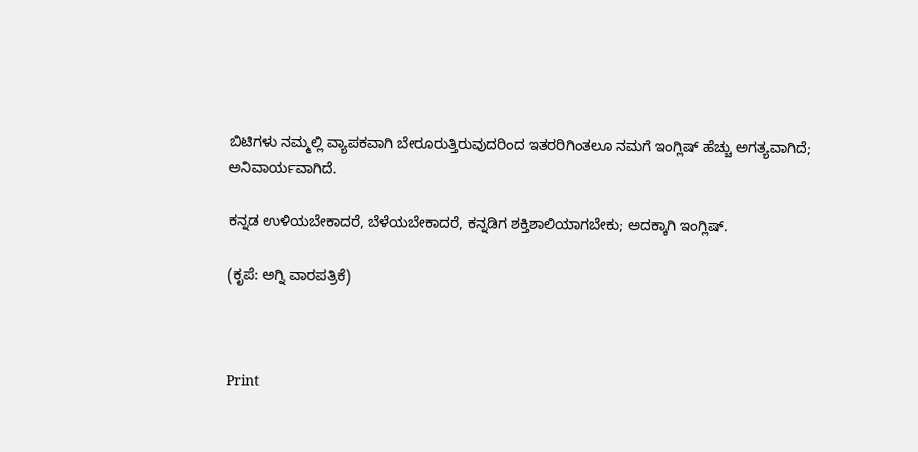ಬಿಟಿಗಳು ನಮ್ಮಲ್ಲಿ ವ್ಯಾಪಕವಾಗಿ ಬೇರೂರುತ್ತಿರುವುದರಿಂದ ಇತರರಿಗಿಂತಲೂ ನಮಗೆ ಇಂಗ್ಲಿಷ್ ಹೆಚ್ಚು ಅಗತ್ಯವಾಗಿದೆ;
ಅನಿವಾರ್ಯವಾಗಿದೆ.

ಕನ್ನಡ ಉಳಿಯಬೇಕಾದರೆ, ಬೆಳೆಯಬೇಕಾದರೆ, ಕನ್ನಡಿಗ ಶಕ್ತಿಶಾಲಿಯಾಗಬೇಕು; ಅದಕ್ಕಾಗಿ ಇಂಗ್ಲಿಷ್.

(ಕೃಪೆ: ಅಗ್ನಿ ವಾರಪತ್ರಿಕೆ)



Print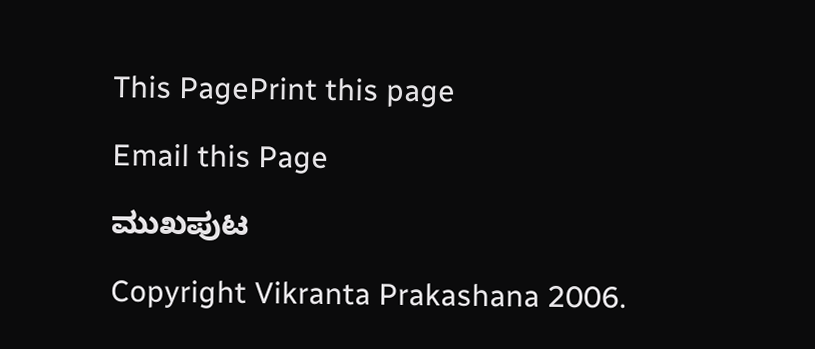This PagePrint this page

Email this Page

ಮುಖಪುಟ

Copyright Vikranta Prakashana 2006.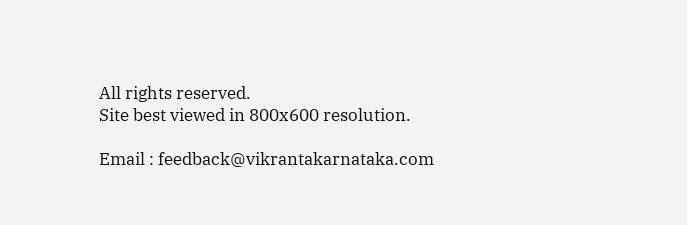All rights reserved.
Site best viewed in 800x600 resolution.

Email : feedback@vikrantakarnataka.com